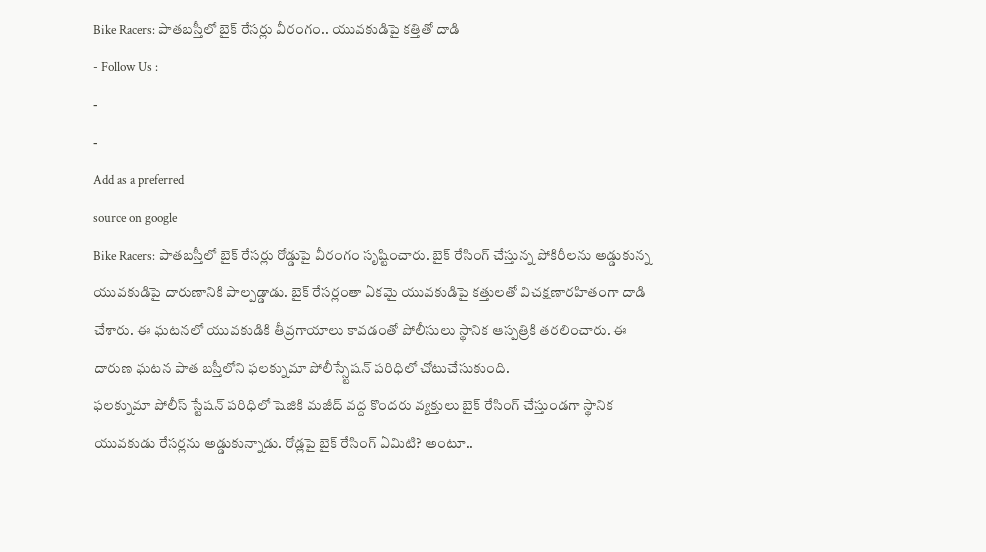Bike Racers: పాతబస్తీలో బైక్ రేసర్లు వీరంగం.. యువకుడిపై కత్తితో దాడి
- Follow Us :
-
-
Add as a preferred
source on google
Bike Racers: పాతబస్తీలో బైక్ రేసర్లు రోడ్డుపై వీరంగం సృష్టించారు. బైక్ రేసింగ్ చేస్తున్న పోకిరీలను అడ్డుకున్న యువకుడిపై దారుణానికి పాల్పడ్డాడు. బైక్ రేసర్లంతా ఏకమై యువకుడిపై కత్తులతో విచక్షణారహితంగా దాడి చేశారు. ఈ ఘటనలో యువకుడికి తీవ్రగాయాలు కావడంతో పోలీసులు స్థానిక ఆస్పత్రికి తరలించారు. ఈ దారుణ ఘటన పాత బస్తీలోని ఫలక్నుమా పోలీస్స్టేషన్ పరిధిలో చోటుచేసుకుంది.
ఫలక్నుమా పోలీస్ స్టేషన్ పరిధిలో షెజికి మజీద్ వద్ద కొందరు వ్యక్తులు బైక్ రేసింగ్ చేస్తుండగా స్థానిక యువకుడు రేసర్లను అడ్డుకున్నాడు. రోడ్లపై బైక్ రేసింగ్ ఏమిటి? అంటూ..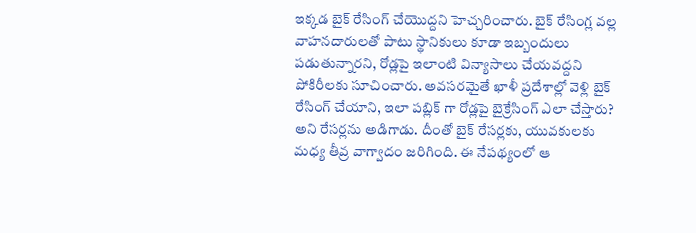ఇక్కడ బైక్ రేసింగ్ చేయొద్దని హెచ్చరించారు. బైక్ రేసింగ్ల వల్ల వాహనదారులతో పాటు స్థానికులు కూడా ఇబ్బందులు పడుతున్నారని, రోడ్లపై ఇలాంటి విన్యాసాలు చేయవద్దని పోకిరీలకు సూచించారు. అవసరమైతే ఖాళీ ప్రదేశాల్లో వెళ్లి బైక్ రేసింగ్ చేయాని, ఇలా పబ్లిక్ గా రోడ్లపై బైక్రేసింగ్ ఎలా చేస్తారు? అని రేసర్లను అడిగాడు. దీంతో బైక్ రేసర్లకు, యువకులకు మధ్య తీవ్ర వాగ్వాదం జరిగింది. ఈ నేపథ్యంలో ఆ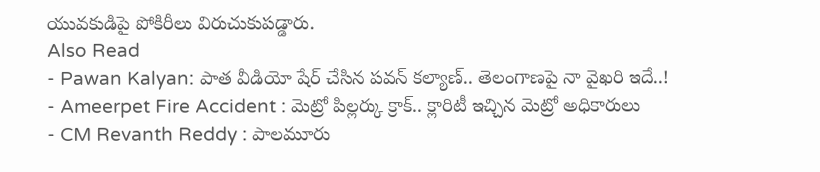యువకుడిపై పోకిరీలు విరుచుకుపడ్డారు.
Also Read
- Pawan Kalyan: పాత వీడియో షేర్ చేసిన పవన్ కల్యాణ్.. తెలంగాణపై నా వైఖరి ఇదే..!
- Ameerpet Fire Accident : మెట్రో పిల్లర్కు క్రాక్.. క్లారిటీ ఇచ్చిన మెట్రో అధికారులు
- CM Revanth Reddy : పాలమూరు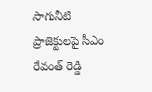సాగునీటి ప్రాజెక్టులపై సీఎం రేవంత్ రెడ్డి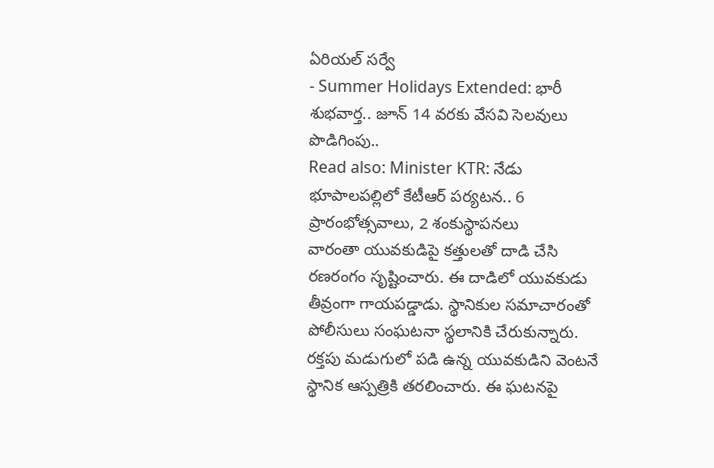ఏరియల్ సర్వే
- Summer Holidays Extended: భారీ శుభవార్త.. జూన్ 14 వరకు వేసవి సెలవులు పొడిగింపు..
Read also: Minister KTR: నేడు భూపాలపల్లిలో కేటీఆర్ పర్యటన.. 6 ప్రారంభోత్సవాలు, 2 శంకుస్థాపనలు
వారంతా యువకుడిపై కత్తులతో దాడి చేసి రణరంగం సృష్టించారు. ఈ దాడిలో యువకుడు తీవ్రంగా గాయపడ్డాడు. స్థానికుల సమాచారంతో పోలీసులు సంఘటనా స్థలానికి చేరుకున్నారు. రక్తపు మడుగులో పడి ఉన్న యువకుడిని వెంటనే స్థానిక ఆస్పత్రికి తరలించారు. ఈ ఘటనపై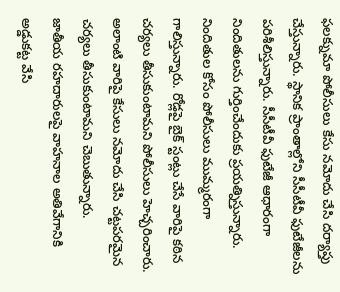ఫలక్నుమా పోలీసులు కేసు నమోదు చేసి దర్యాప్తు చేస్తున్నారు. స్థానిక ప్రాంతాల్లోని సీసీటీవీ ఫుటేజీలను పరిశీలిస్తున్నారు. సీసీటీవీ ఫుటేజీ ఆధారంగా నిందితులను గుర్తించేందుకు ప్రయత్నిస్తున్నారు. నిందితుల కోసం పోలీసులు ముమ్మరంగా గాలిస్తున్నారు. రోడ్లపై బైక్ స్టంట్లు చేసే వారిపై కఠిన చర్యలు తీసుకుంటామని పోలీసులు హెచ్చరించారు. అలాంటి వారిపై కేసులు నమోదు చేసి చట్టపరమైన చర్యలు తీసుకుంటామని చెబుతున్నారు.
జాతీయ రహదారులపై వాహనాల అతివేగానికి అడ్డుకట్ట వేసి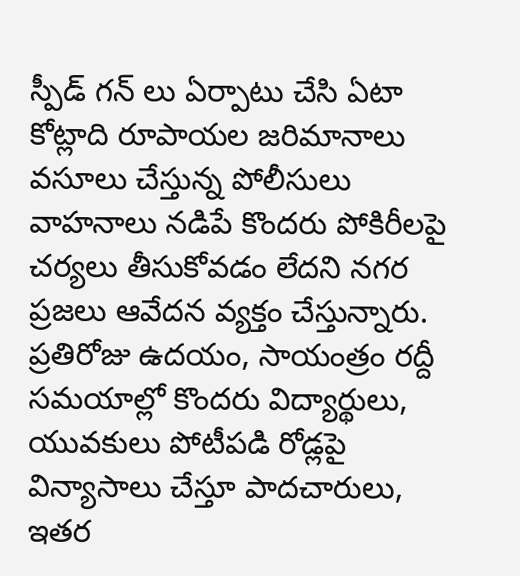స్పీడ్ గన్ లు ఏర్పాటు చేసి ఏటా కోట్లాది రూపాయల జరిమానాలు వసూలు చేస్తున్న పోలీసులు వాహనాలు నడిపే కొందరు పోకిరీలపై చర్యలు తీసుకోవడం లేదని నగర ప్రజలు ఆవేదన వ్యక్తం చేస్తున్నారు. ప్రతిరోజు ఉదయం, సాయంత్రం రద్దీ సమయాల్లో కొందరు విద్యార్థులు, యువకులు పోటీపడి రోడ్లపై విన్యాసాలు చేస్తూ పాదచారులు, ఇతర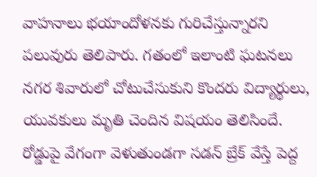వాహనాలు భయాందోళనకు గురిచేస్తున్నారని పలువురు తెలిపారు. గతంలో ఇలాంటి ఘటనలు నగర శివారులో చోటుచేసుకుని కొందరు విద్యార్థులు, యువకులు మృతి చెందిన విషయం తెలిసిందే. రోడ్డుపై వేగంగా వెళుతుండగా సడన్ బ్రేక్ వేస్తే పెద్ద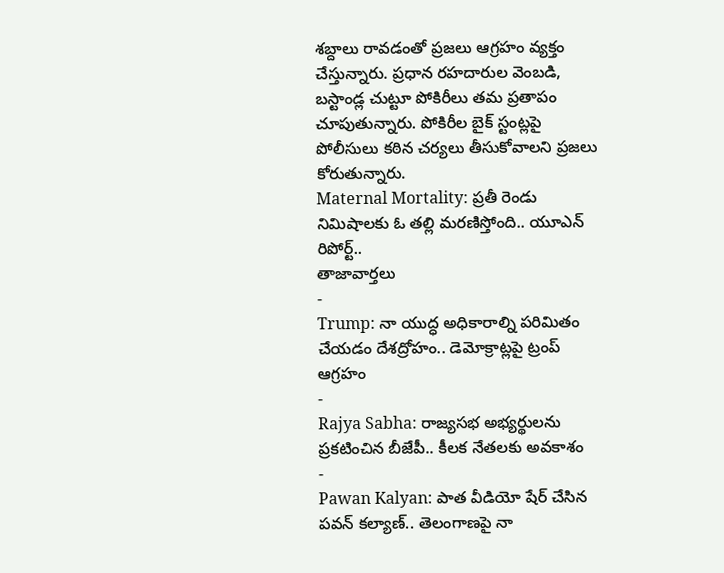శబ్దాలు రావడంతో ప్రజలు ఆగ్రహం వ్యక్తం చేస్తున్నారు. ప్రధాన రహదారుల వెంబడి, బస్టాండ్ల చుట్టూ పోకిరీలు తమ ప్రతాపం చూపుతున్నారు. పోకిరీల బైక్ స్టంట్లపై పోలీసులు కఠిన చర్యలు తీసుకోవాలని ప్రజలు కోరుతున్నారు.
Maternal Mortality: ప్రతీ రెండు నిమిషాలకు ఓ తల్లి మరణిస్తోంది.. యూఎన్ రిపోర్ట్..
తాజావార్తలు
-
Trump: నా యుద్ధ అధికారాల్ని పరిమితం చేయడం దేశద్రోహం.. డెమోక్రాట్లపై ట్రంప్ ఆగ్రహం
-
Rajya Sabha: రాజ్యసభ అభ్యర్థులను ప్రకటించిన బీజేపీ.. కీలక నేతలకు అవకాశం
-
Pawan Kalyan: పాత వీడియో షేర్ చేసిన పవన్ కల్యాణ్.. తెలంగాణపై నా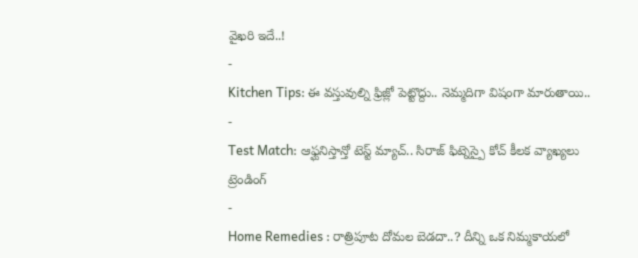వైఖరి ఇదే..!
-
Kitchen Tips: ఈ వస్తువుల్ని ఫ్రిజ్లో పెట్టొద్దు.. నెమ్మదిగా విషంగా మారుతాయి..
-
Test Match: ఆఫ్ఘనిస్తాన్తో టెస్ట్ మ్యాచ్.. సిరాజ్ ఫిట్నెస్పై కోచ్ కీలక వ్యాఖ్యలు
ట్రెండింగ్
-
Home Remedies : రాత్రిపూట దోమల బెడదా..? దీన్ని ఒక నిమ్మకాయలో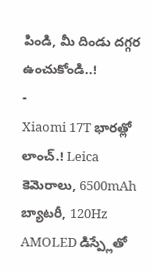పిండి, మీ దిండు దగ్గర ఉంచుకోండి..!
-
Xiaomi 17T భారత్లో లాంచ్.! Leica కెమెరాలు, 6500mAh బ్యాటరీ, 120Hz AMOLED డిస్ప్లేతో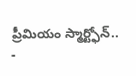ప్రీమియం స్మార్ట్ఫోన్..
-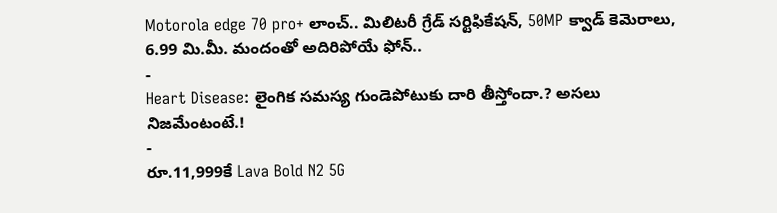Motorola edge 70 pro+ లాంచ్.. మిలిటరీ గ్రేడ్ సర్టిఫికేషన్, 50MP క్వాడ్ కెమెరాలు, 6.99 మి.మీ. మందంతో అదిరిపోయే ఫోన్..
-
Heart Disease: లైంగిక సమస్య గుండెపోటుకు దారి తీస్తోందా.? అసలు నిజమేంటంటే.!
-
రూ.11,999కే Lava Bold N2 5G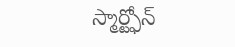స్మార్ట్ఫోన్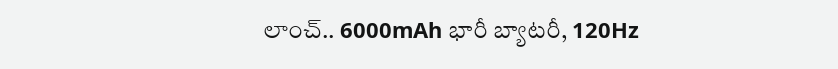లాంచ్.. 6000mAh భారీ బ్యాటరీ, 120Hz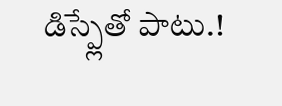డిస్ప్లేతో పాటు.!